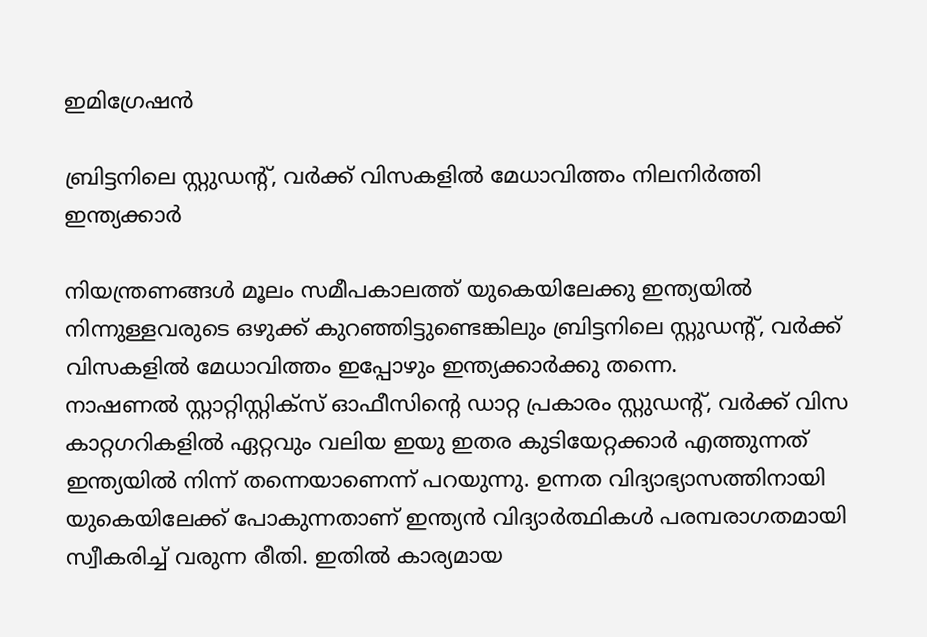ഇമിഗ്രേഷന്‍

ബ്രിട്ടനിലെ സ്റ്റുഡന്റ്, വര്‍ക്ക് വിസകളില്‍ മേധാവിത്തം നിലനിര്‍ത്തി ഇന്ത്യക്കാര്‍

നിയന്ത്രണങ്ങള്‍ മൂലം സമീപകാലത്ത്‌ യുകെയിലേക്കു ഇന്ത്യയില്‍ നിന്നുള്ളവരുടെ ഒഴുക്ക് കുറഞ്ഞിട്ടുണ്ടെങ്കിലും ബ്രിട്ടനിലെ സ്റ്റുഡന്റ്, വര്‍ക്ക് വിസകളില്‍ മേധാവിത്തം ഇപ്പോഴും ഇന്ത്യക്കാര്‍ക്കു തന്നെ.
നാഷണല്‍ സ്റ്റാറ്റിസ്റ്റിക്‌സ് ഓഫീസിന്റെ ഡാറ്റ പ്രകാരം സ്റ്റുഡന്റ്, വര്‍ക്ക് വിസ കാറ്റഗറികളില്‍ ഏറ്റവും വലിയ ഇയു ഇതര കുടിയേറ്റക്കാര്‍ എത്തുന്നത് ഇന്ത്യയില്‍ നിന്ന് തന്നെയാണെന്ന് പറയുന്നു. ഉന്നത വിദ്യാഭ്യാസത്തിനായി യുകെയിലേക്ക് പോകുന്നതാണ് ഇന്ത്യന്‍ വിദ്യാര്‍ത്ഥികള്‍ പരമ്പരാഗതമായി സ്വീകരിച്ച് വരുന്ന രീതി. ഇതില്‍ കാര്യമായ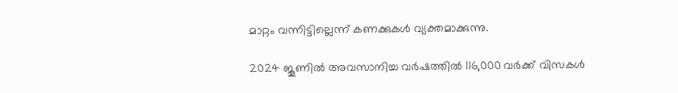മാറ്റം വന്നിട്ടില്ലെന്ന് കണക്കുകള്‍ വ്യക്തമാക്കുന്നു.

2024 ജൂണില്‍ അവസാനിച്ച വര്‍ഷത്തില്‍ 116,000 വര്‍ക്ക് വിസകള്‍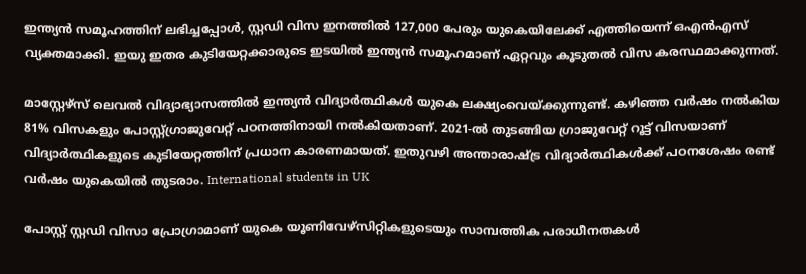ഇന്ത്യന്‍ സമൂഹത്തിന് ലഭിച്ചപ്പോള്‍, സ്റ്റഡി വിസ ഇനത്തില്‍ 127,000 പേരും യുകെയിലേക്ക് എത്തിയെന്ന് ഒഎന്‍എസ് വ്യക്തമാക്കി. ഇയു ഇതര കുടിയേറ്റക്കാരുടെ ഇടയില്‍ ഇന്ത്യന്‍ സമൂഹമാണ് ഏറ്റവും കൂടുതല്‍ വിസ കരസ്ഥമാക്കുന്നത്.

മാസ്റ്റേഴ്‌സ് ലെവല്‍ വിദ്യാഭ്യാസത്തില്‍ ഇന്ത്യന്‍ വിദ്യാര്‍ത്ഥികള്‍ യുകെ ലക്ഷ്യംവെയ്ക്കുന്നുണ്ട്. കഴിഞ്ഞ വര്‍ഷം നല്‍കിയ 81% വിസകളും പോസ്റ്റ്ഗ്രാജുവേറ്റ് പഠനത്തിനായി നല്‍കിയതാണ്. 2021-ല്‍ തുടങ്ങിയ ഗ്രാജുവേറ്റ് റൂട്ട് വിസയാണ് വിദ്യാര്‍ത്ഥികളുടെ കുടിയേറ്റത്തിന് പ്രധാന കാരണമായത്. ഇതുവഴി അന്താരാഷ്ട്ര വിദ്യാര്‍ത്ഥികള്‍ക്ക് പഠനശേഷം രണ്ട് വര്‍ഷം യുകെയില്‍ തുടരാം. International students in UK

പോസ്റ്റ് സ്റ്റഡി വിസാ പ്രോഗ്രാമാണ് യുകെ യൂണിവേഴ്‌സിറ്റികളുടെയും സാമ്പത്തിക പരാധീനതകള്‍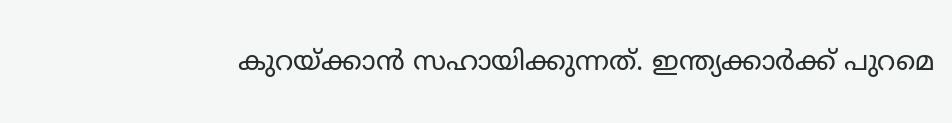കുറയ്ക്കാന്‍ സഹായിക്കുന്നത്. ഇന്ത്യക്കാര്‍ക്ക് പുറമെ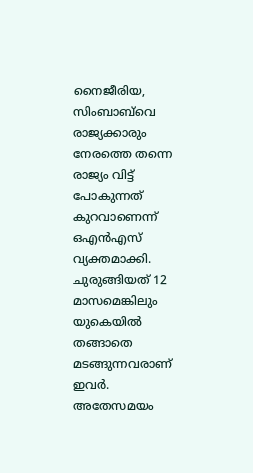നൈജീരിയ, സിംബാബ്‌വെ രാജ്യക്കാരും നേരത്തെ തന്നെ രാജ്യം വിട്ട് പോകുന്നത് കുറവാണെന്ന് ഒഎന്‍എസ് വ്യക്തമാക്കി. ചുരുങ്ങിയത് 12 മാസമെങ്കിലും യുകെയില്‍ തങ്ങാതെ മടങ്ങുന്നവരാണ് ഇവര്‍. അതേസമയം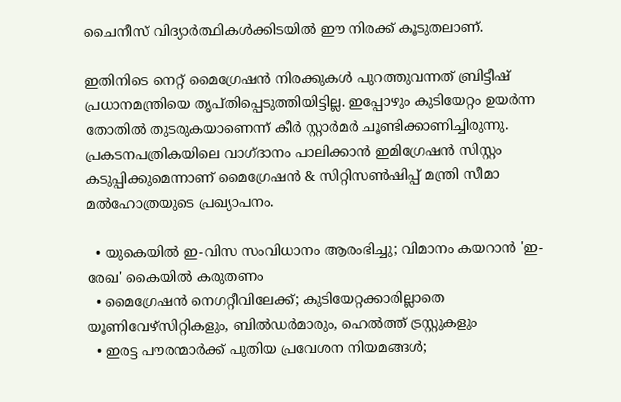ചൈനീസ് വിദ്യാര്‍ത്ഥികള്‍ക്കിടയില്‍ ഈ നിരക്ക് കൂടുതലാണ്.

ഇതിനിടെ നെറ്റ് മൈഗ്രേഷന്‍ നിരക്കുകള്‍ പുറത്തുവന്നത് ബ്രിട്ടീഷ് പ്രധാനമന്ത്രിയെ തൃപ്തിപ്പെടുത്തിയിട്ടില്ല. ഇപ്പോഴും കുടിയേറ്റം ഉയര്‍ന്ന തോതില്‍ തുടരുകയാണെന്ന് കീര്‍ സ്റ്റാര്‍മര്‍ ചൂണ്ടിക്കാണിച്ചിരുന്നു. പ്രകടനപത്രികയിലെ വാഗ്ദാനം പാലിക്കാന്‍ ഇമിഗ്രേഷന്‍ സിസ്റ്റം കടുപ്പിക്കുമെന്നാണ് മൈഗ്രേഷന്‍ & സിറ്റിസണ്‍ഷിപ്പ് മന്ത്രി സീമാ മല്‍ഹോത്രയുടെ പ്രഖ്യാപനം.

  • യുകെയില്‍ ഇ-വിസ സംവിധാനം ആരംഭിച്ചു; വിമാനം കയറാന്‍ 'ഇ-രേഖ' കൈയില്‍ കരുതണം
  • മൈഗ്രേഷന്‍ നെഗറ്റീവിലേക്ക്; കുടിയേറ്റക്കാരില്ലാതെ യൂണിവേഴ്‌സിറ്റികളും, ബില്‍ഡര്‍മാരും, ഹെല്‍ത്ത് ട്രസ്റ്റുകളും
  • ഇരട്ട പൗരന്മാര്‍ക്ക് പുതിയ പ്രവേശന നിയമങ്ങള്‍;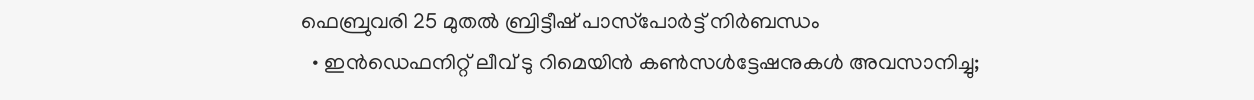ഫെബ്രുവരി 25 മുതല്‍ ബ്രിട്ടീഷ് പാസ്‌പോര്‍ട്ട് നിര്‍ബന്ധം
  • ഇന്‍ഡെഫനിറ്റ് ലീവ് ടു റിമെയിന്‍ കണ്‍സള്‍ട്ടേഷനുകള്‍ അവസാനിച്ചു;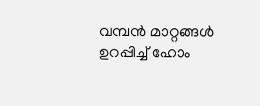വമ്പന്‍ മാറ്റങ്ങള്‍ ഉറപ്പിച്ച് ഹോം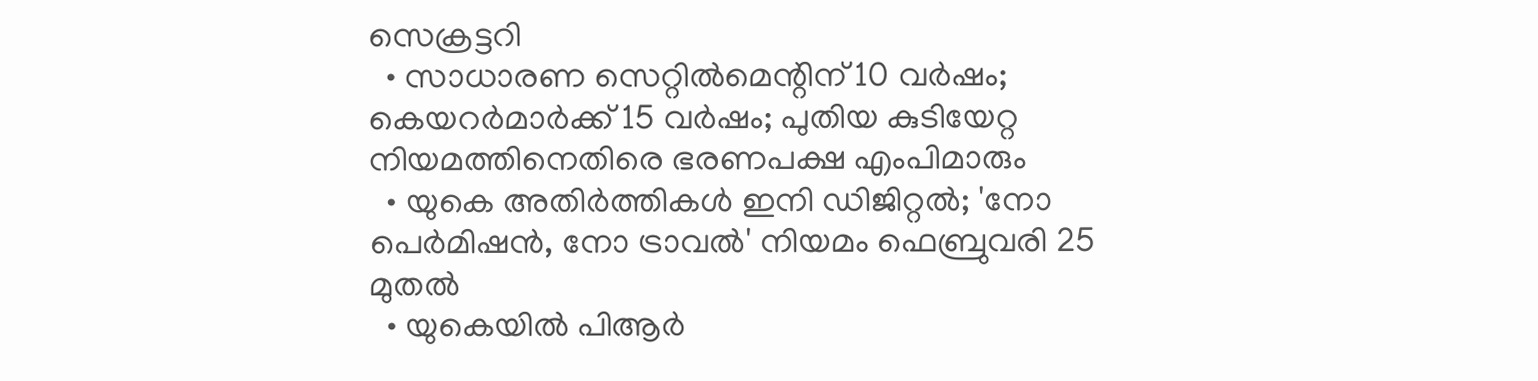സെക്രട്ടറി
  • സാധാരണ സെറ്റില്‍മെന്റിന് 10 വര്‍ഷം; കെയറര്‍മാര്‍ക്ക് 15 വര്‍ഷം; പുതിയ കുടിയേറ്റ നിയമത്തിനെതിരെ ഭരണപക്ഷ എംപിമാരും
  • യുകെ അതിര്‍ത്തികള്‍ ഇനി ഡിജിറ്റല്‍; 'നോ പെര്‍മിഷന്‍, നോ ട്രാവല്‍' നിയമം ഫെബ്രുവരി 25 മുതല്‍
  • യുകെയില്‍ പിആര്‍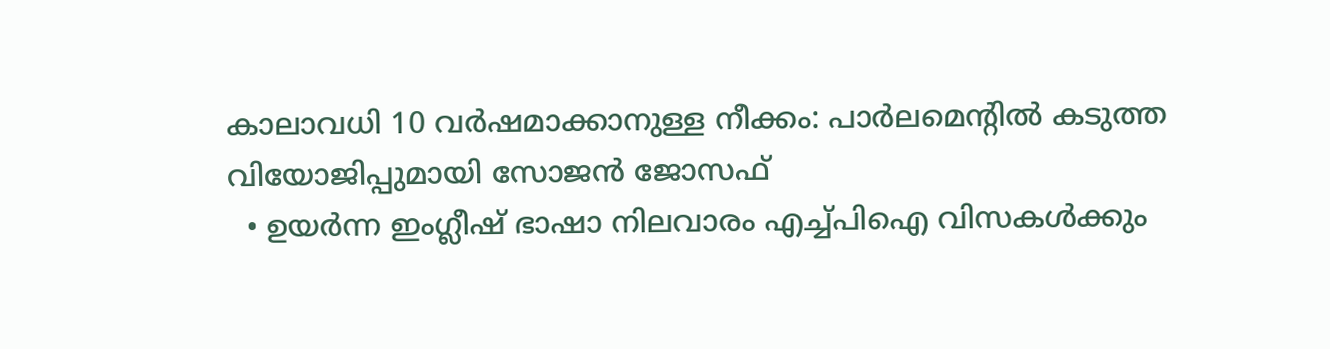കാലാവധി 10 വര്‍ഷമാക്കാനുള്ള നീക്കം: പാര്‍ലമെന്റില്‍ കടുത്ത വിയോജിപ്പുമായി സോജന്‍ ജോസഫ്
  • ഉയര്‍ന്ന ഇംഗ്ലീഷ് ഭാഷാ നിലവാരം എച്ച്പിഐ വിസകള്‍ക്കും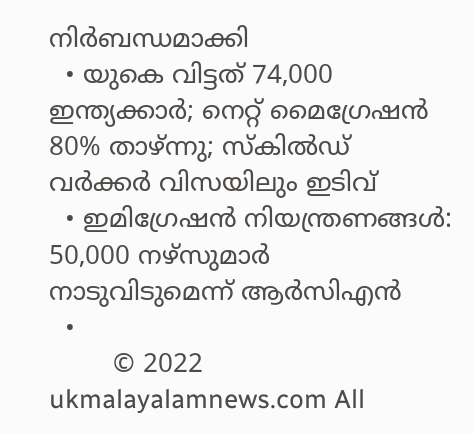നിര്‍ബന്ധമാക്കി
  • യുകെ വിട്ടത് 74,000 ഇന്ത്യക്കാര്‍; നെറ്റ് മൈഗ്രേഷന്‍ 80% താഴ്ന്നു; സ്‌കില്‍ഡ് വര്‍ക്കര്‍ വിസയിലും ഇടിവ്
  • ഇമിഗ്രേഷന്‍ നിയന്ത്രണങ്ങള്‍: 50,000 നഴ്‌സുമാര്‍ നാടുവിടുമെന്ന് ആര്‍സിഎന്‍
  •
        © 2022 ukmalayalamnews.com All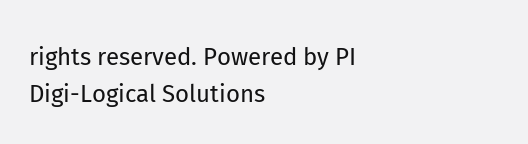rights reserved. Powered by PI Digi-Logical Solutions